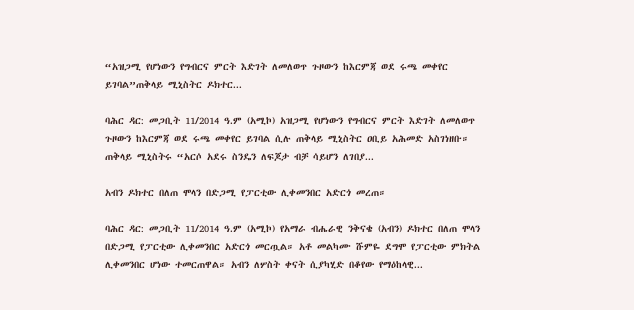“አዝጋሚ የሆነውን የግብርና ምርት እድገት ለመለወጥ ጉዞውን ከእርምጃ ወደ ሩጫ መቀየር ይገባል”ጠቅላይ ሚኒስትር ዶክተር...

ባሕር ዳር: መጋቢት 11/2014 ዓ.ም (አሚኮ) አዝጋሚ የሆነውን የግብርና ምርት እድገት ለመለወጥ ጉዞውን ከእርምጃ ወደ ሩጫ መቀየር ይገባል ሲሉ ጠቅላይ ሚኒስትር ዐቢይ አሕመድ አስገነዘቡ። ጠቅላይ ሚኒስትሩ “አርሶ አደሩ ስንዴን ለፍጆታ ብቻ ሳይሆን ለገበያ...

አብን ዶክተር በለጠ ሞላን በድጋሚ የፓርቲው ሊቀመንበር አድርጎ መረጠ።

ባሕር ዳር: መጋቢት 11/2014 ዓ.ም (አሚኮ) የአማራ ብሔራዊ ንቅናቄ (አብን) ዶክተር በለጠ ሞላን በድጋሚ የፓርቲው ሊቀመንበር አድርጎ መርጧል። አቶ መልካሙ ሹምዬ ደግሞ የፓርቲው ምክትል ሊቀመንበር ሆነው ተመርጠዋል። አብን ለሦስት ቀናት ሲያካሂድ በቆየው የማዕከላዊ...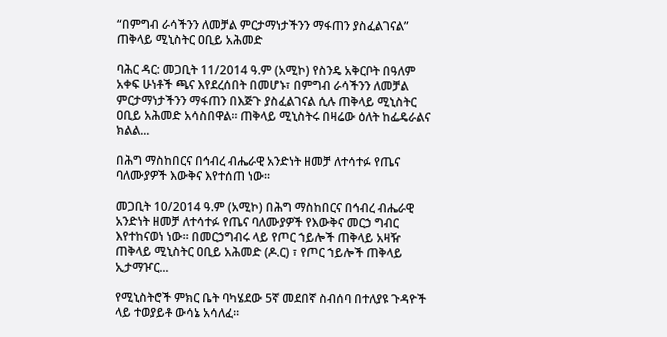“በምግብ ራሳችንን ለመቻል ምርታማነታችንን ማፋጠን ያስፈልገናል” ጠቅላይ ሚኒስትር ዐቢይ አሕመድ

ባሕር ዳር: መጋቢት 11/2014 ዓ.ም (አሚኮ) የስንዴ አቅርቦት በዓለም አቀፍ ሁነቶች ጫና እየደረሰበት በመሆኑ፣ በምግብ ራሳችንን ለመቻል ምርታማነታችንን ማፋጠን በእጅጉ ያስፈልገናል ሲሉ ጠቅላይ ሚኒስትር ዐቢይ አሕመድ አሳስበዋል። ጠቅላይ ሚኒስትሩ በዛሬው ዕለት ከፌዴራልና ክልል...

በሕግ ማስከበርና በኅብረ ብሔራዊ አንድነት ዘመቻ ለተሳተፉ የጤና ባለሙያዎች እውቅና እየተሰጠ ነው።

መጋቢት 10/2014 ዓ.ም (አሚኮ) በሕግ ማስከበርና በኅብረ ብሔራዊ አንድነት ዘመቻ ለተሳተፉ የጤና ባለሙያዎች የእውቅና መርኃ ግብር እየተከናወነ ነው። በመርኃግብሩ ላይ የጦር ኀይሎች ጠቅላይ አዛዥ ጠቅላይ ሚኒስትር ዐቢይ አሕመድ (ዶ.ር) ፣ የጦር ኀይሎች ጠቅላይ ኢታማዦር...

የሚኒስትሮች ምክር ቤት ባካሄደው 5ኛ መደበኛ ስብሰባ በተለያዩ ጉዳዮች ላይ ተወያይቶ ውሳኔ አሳለፈ፡፡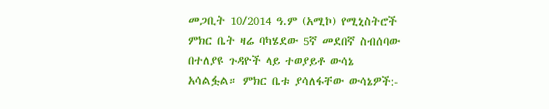መጋቢት 10/2014 ዓ.ም (አሚኮ) የሚኒስትሮች ምክር ቤት ዛሬ ባካሄደው 5ኛ መደበኛ ስብሰባው በተለያዩ ጉዳዮች ላይ ተወያይቶ ውሳኔ አሳልፏል። ምክር ቤቱ ያሳለፋቸው ውሳኔዎች:-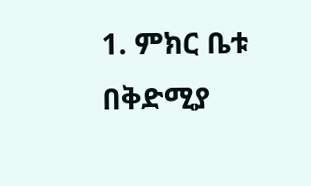1. ምክር ቤቱ በቅድሚያ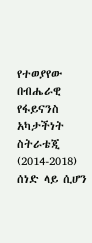የተወያየው በብሔራዊ የፋይናንስ አካታችነት ስትራቴጂ (2014-2018) ሰነድ ላይ ሲሆን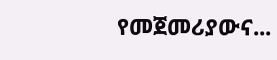የመጀመሪያውና...